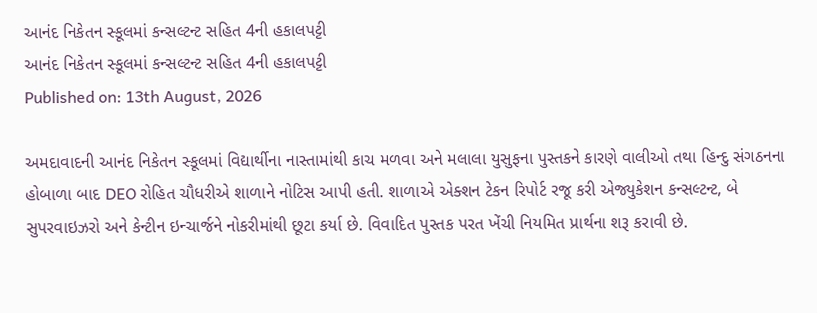આનંદ નિકેતન સ્કૂલમાં કન્સલ્ટન્ટ સહિત 4ની હકાલપટ્ટી
આનંદ નિકેતન સ્કૂલમાં કન્સલ્ટન્ટ સહિત 4ની હકાલપટ્ટી
Published on: 13th August, 2026

અમદાવાદની આનંદ નિકેતન સ્કૂલમાં વિદ્યાર્થીના નાસ્તામાંથી કાચ મળવા અને મલાલા યુસુફના પુસ્તકને કારણે વાલીઓ તથા હિન્દુ સંગઠનના હોબાળા બાદ DEO રોહિત ચૌધરીએ શાળાને નોટિસ આપી હતી. શાળાએ એક્શન ટેકન રિપોર્ટ રજૂ કરી એજ્યુકેશન કન્સલ્ટન્ટ, બે સુપરવાઇઝરો અને કેન્ટીન ઇન્ચાર્જને નોકરીમાંથી છૂટા કર્યા છે. વિવાદિત પુસ્તક પરત ખેંચી નિયમિત પ્રાર્થના શરૂ કરાવી છે.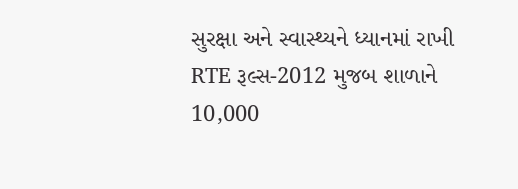સુરક્ષા અને સ્વાસ્થ્યને ધ્યાનમાં રાખી RTE રૂલ્સ-2012 મુજબ શાળાને 10,000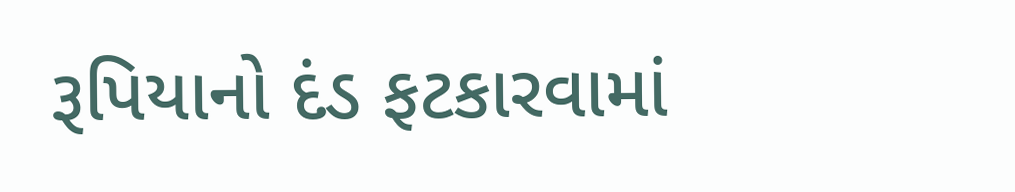રૂપિયાનો દંડ ફટકારવામાં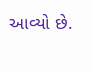આવ્યો છે.